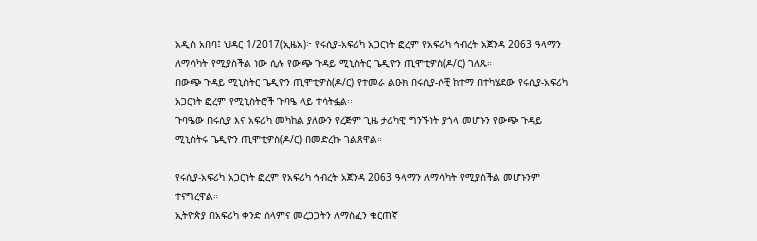አዲስ አበባ፤ ህዳር 1/2017(ኢዜአ)፦ የሩሲያ-አፍሪካ አጋርነት ፎረም የአፍሪካ ኅብረት አጀንዳ 2063 ዓላማን ለማሳካት የሚያስችል ነው ሲሉ የውጭ ጉዳይ ሚኒስትር ጌዲዮን ጢሞቲዎስ(ዶ/ር) ገለጹ።
በውጭ ጉዳይ ሚኒስትር ጌዲዮን ጢሞቲዎስ(ዶ/ር) የተመራ ልዑክ በሩሲያ-ሶቺ ከተማ በተካሄደው የሩሲያ-አፍሪካ አጋርነት ፎረም የሚኒስትሮች ጉባዔ ላይ ተሳትፏል፡፡
ጉባዔው በሩሲያ እና አፍሪካ መካከል ያለውን የረጅም ጊዜ ታሪካዊ ግንኙነት ያጎላ መሆኑን የውጭ ጉዳይ ሚኒስትሩ ጌዲዮን ጢሞቲዎስ(ዶ/ር) በመድረኩ ገልጸዋል።

የሩሲያ-አፍሪካ አጋርነት ፎረም የአፍሪካ ኅብረት አጀንዳ 2063 ዓላማን ለማሳካት የሚያስችል መሆኑንም ተናግረዋል።
ኢትዮጵያ በአፍሪካ ቀንድ ሰላምና መረጋጋትን ለማስፈን ቁርጠኛ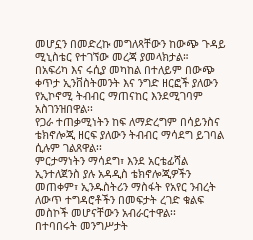መሆኗን በመድረኩ መግለጻቸውን ከውጭ ጉዳይ ሚኒስቴር የተገኘው መረጃ ያመላክታል።
በአፍሪካ እና ሩሲያ መካከል በተለይም በውጭ ቀጥታ ኢንቨስትመንት እና ንግድ ዘርፎች ያለውን የኢኮኖሚ ትብብር ማጠናከር እንደሚገባም አስገንዝበዋል፡፡
የጋራ ተጠቃሚነትን ከፍ ለማድረግም በሳይንስና ቴክኖሎጂ ዘርፍ ያለውን ትብብር ማሳደግ ይገባል ሲሉም ገልጸዋል፡፡
ምርታማነትን ማሳደግ፣ እንደ አርቴፊሻል ኢንተለጀንስ ያሉ አዳዲስ ቴክኖሎጂዎችን መጠቀም፣ ኢንዱስትሪን ማስፋት የአየር ንብረት ለውጥ ተግዳሮቶችን በመፍታት ረገድ ቁልፍ መስኮች መሆናቸውን አብራርተዋል፡፡
በተባበሩት መንግሥታት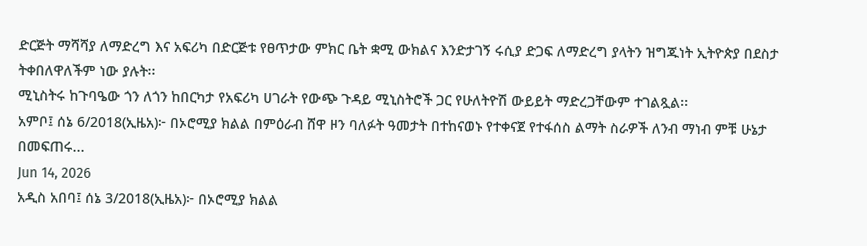ድርጅት ማሻሻያ ለማድረግ እና አፍሪካ በድርጅቱ የፀጥታው ምክር ቤት ቋሚ ውክልና እንድታገኝ ሩሲያ ድጋፍ ለማድረግ ያላትን ዝግጁነት ኢትዮጵያ በደስታ ትቀበለዋለችም ነው ያሉት፡፡
ሚኒስትሩ ከጉባዔው ጎን ለጎን ከበርካታ የአፍሪካ ሀገራት የውጭ ጉዳይ ሚኒስትሮች ጋር የሁለትዮሽ ውይይት ማድረጋቸውም ተገልጿል፡፡
አምቦ፤ ሰኔ 6/2018(ኢዜአ)፦ በኦሮሚያ ክልል በምዕራብ ሸዋ ዞን ባለፉት ዓመታት በተከናወኑ የተቀናጀ የተፋሰስ ልማት ስራዎች ለንብ ማነብ ምቹ ሁኔታ በመፍጠሩ...
Jun 14, 2026
አዲስ አበባ፤ ሰኔ 3/2018(ኢዜአ)፦ በኦሮሚያ ክልል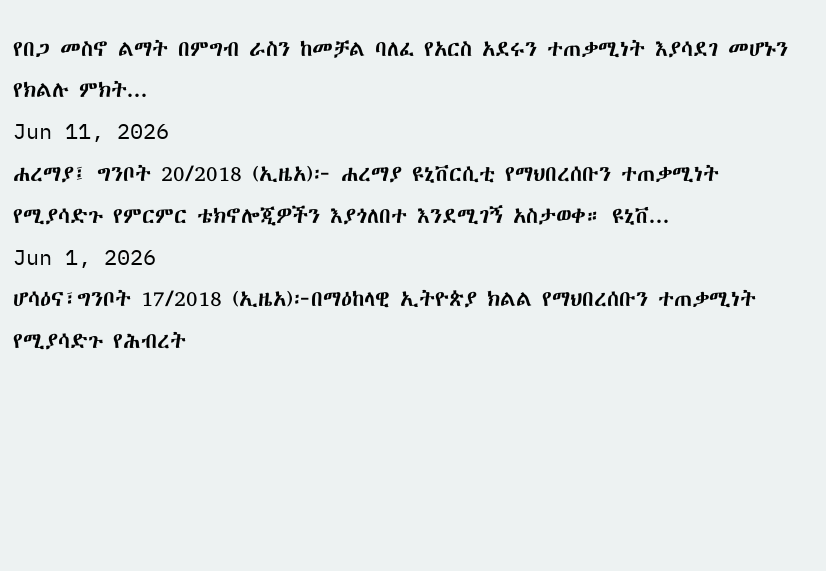የበጋ መስኖ ልማት በምግብ ራስን ከመቻል ባለፈ የአርስ አደሩን ተጠቃሚነት እያሳደገ መሆኑን የክልሉ ምክት...
Jun 11, 2026
ሐረማያ፤ ግንቦት 20/2018 (ኢዜአ)፦ ሐረማያ ዩኒቨርሲቲ የማህበረሰቡን ተጠቃሚነት የሚያሳድጉ የምርምር ቴክኖሎጂዎችን እያጎለበተ እንደሚገኝ አስታወቀ። ዩኒቨ...
Jun 1, 2026
ሆሳዕና፣ግንቦት 17/2018 (ኢዜአ)፦በማዕከላዊ ኢትዮጵያ ክልል የማህበረሰቡን ተጠቃሚነት የሚያሳድጉ የሕብረት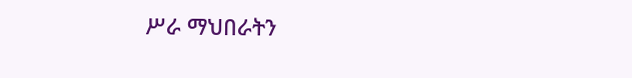ሥራ ማህበራትን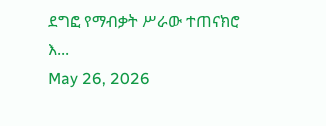ደግፎ የማብቃት ሥራው ተጠናክሮ እ...
May 26, 2026